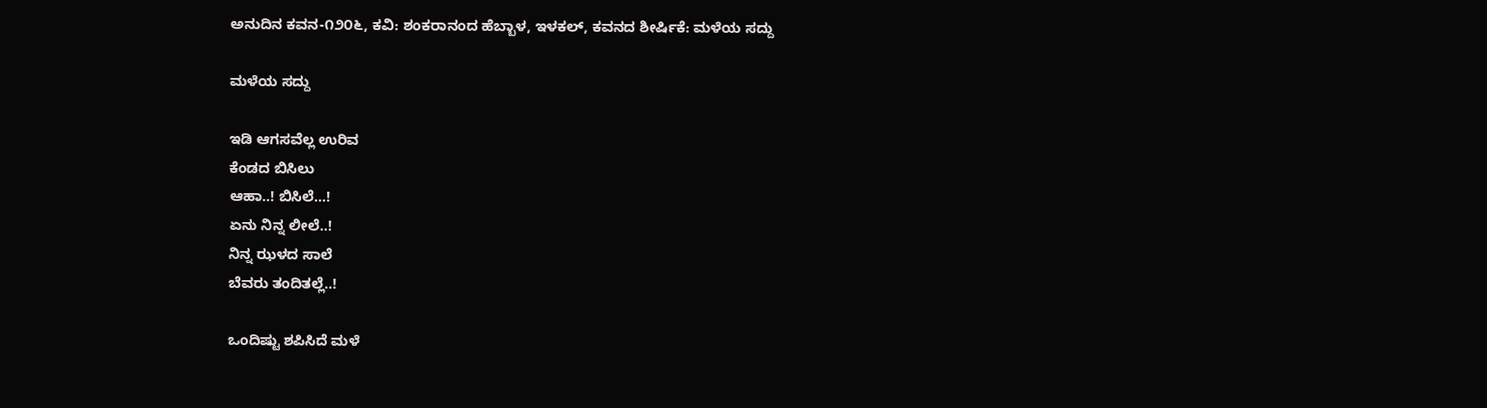ಅನುದಿನ ಕವನ-೧೨೦೬, ಕವಿ: ಶಂಕರಾನಂದ ಹೆಬ್ಬಾಳ, ಇಳಕಲ್, ಕವನದ ಶೀರ್ಷಿಕೆ: ಮಳೆಯ ಸದ್ದು

ಮಳೆಯ ಸದ್ದು

ಇಡಿ ಆಗಸವೆಲ್ಲ ಉರಿವ
ಕೆಂಡದ ಬಿಸಿಲು
ಆಹಾ..! ಬಿಸಿಲೆ…!
ಏನು ನಿನ್ನ ಲೀಲೆ..!
ನಿನ್ನ ಝಳದ ಸಾಲೆ
ಬೆವರು ತಂದಿತಲ್ಲೆ..!

ಒಂದಿಷ್ಟು ಶಪಿಸಿದೆ ಮಳೆ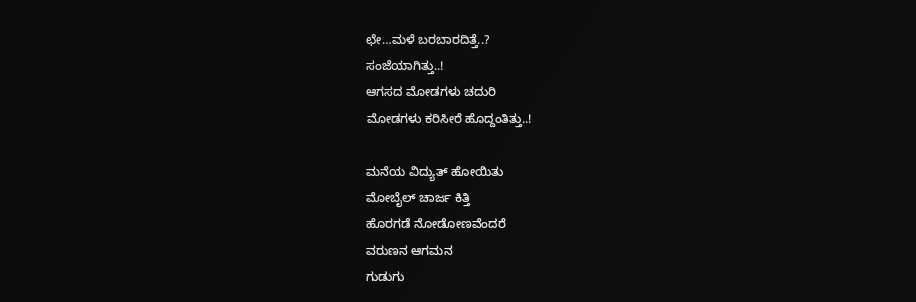ಛೇ…ಮಳೆ ಬರಬಾರದಿತ್ತೆ..?
ಸಂಜೆಯಾಗಿತ್ತು..!
ಆಗಸದ ಮೋಡಗಳು ಚದುರಿ
ಮೋಡಗಳು ಕರಿಸೀರೆ ಹೊದ್ದಂತಿತ್ತು..!

ಮನೆಯ ವಿದ್ಯುತ್ ಹೋಯಿತು
ಮೋಬೈಲ್ ಚಾರ್ಜ ಕಿತ್ತಿ
ಹೊರಗಡೆ ನೋಡೋಣವೆಂದರೆ
ವರುಣನ ಆಗಮನ
ಗುಡುಗು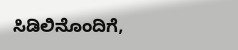ಸಿಡಿಲಿನೊಂದಿಗೆ,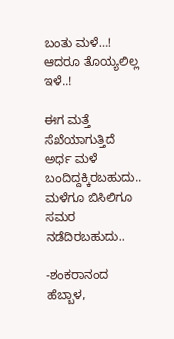ಬಂತು ಮಳೆ…!
ಆದರೂ ತೊಯ್ಯಲಿಲ್ಲ ಇಳೆ..!

ಈಗ ಮತ್ತೆ ಸೆಖೆಯಾಗುತ್ತಿದೆ
ಅರ್ಧ ಮಳೆ ಬಂದಿದ್ದಕ್ಕಿರಬಹುದು..
ಮಳೆಗೂ ಬಿಸಿಲಿಗೂ
ಸಮರ ನಡೆದಿರಬಹುದು..

-ಶಂಕರಾನಂದ ಹೆಬ್ಬಾಳ,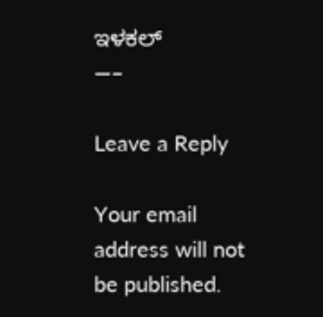ಇಳಕಲ್
—–

Leave a Reply

Your email address will not be published.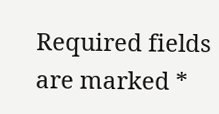Required fields are marked *